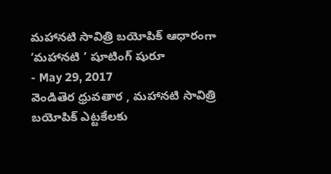మహానటి సావిత్రి బయోపిక్ ఆధారంగా ‘మహానటి ’ షూటింగ్ షురూ
- May 29, 2017
వెండితెర ధ్రువతార , మహానటి సావిత్రి బయోపిక్ ఎట్టకేలకు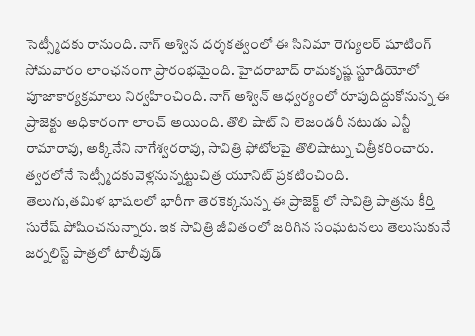సెట్స్మీదకు రానుంది. నాగ్ అశ్విన దర్శకత్వంలో ఈ సినిమా రెగ్యులర్ షూటింగ్ సోమవారం లాంఛనంగా ప్రారంభమైంది. హైదరాబాద్ రామకృష్ణ స్టూడియోలో పూజాకార్యక్రమాలు నిర్వహించింది. నాగ్ అశ్విన్ ఆధ్వర్యంలో రూపుదిద్దుకోనున్న ఈ ప్రాజెక్టు అధికారంగా లాంచ్ అయింది. తొలి షాట్ ని లెజండరీ నటుడు ఎన్టీ రామారావు, అక్కినేని నాగేశ్వరరావు, సావిత్రి ఫోటోలపై తొలిషాట్ను చిత్రీకరించారు. త్వరలోనే సెట్స్మీదకువెళ్లనున్నట్టుచిత్ర యూనిట్ ప్రకటించింది.
తెలుగు,తమిళ భాషలలో భారీగా తెరకెక్కనున్న ఈ ప్రాజెక్ట్ లో సావిత్రి పాత్రను కీర్తి సురేష్ పోషించనున్నారు. ఇక సావిత్రి జీవితంలో జరిగిన సంఘటనలు తెలుసుకునే జర్నలిస్ట్ పాత్రలో టాలీవుడ్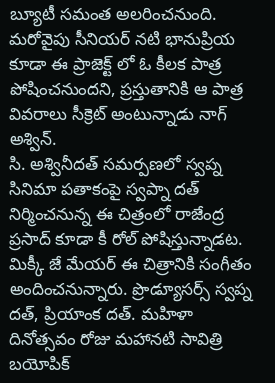బ్యూటీ సమంత అలరించనుంది. మరోవైపు సీనియర్ నటి భానుప్రియ కూడా ఈ ప్రాజెక్ట్ లో ఓ కీలక పాత్ర పోషించనుందని, ప్రస్తుతానికి ఆ పాత్ర వివరాలు సీక్రెట్ అంటున్నాడు నాగ్ అశ్విన్.
సి. అశ్వినీదత్ సమర్పణలో స్వప్న సినిమా పతాకంపై స్వప్నా దత్ నిర్మించనున్న ఈ చిత్రంలో రాజేంద్ర ప్రసాద్ కూడా కీ రోల్ పోషిస్తున్నాడట. మిక్కీ జే మేయర్ ఈ చిత్రానికి సంగీతం అందించనున్నారు. ప్రొడ్యూసర్స్ స్వప్న దత్, ప్రియాంక దత్. మహిళా దినోత్సవం రోజు మహానటి సావిత్రి బయోపిక్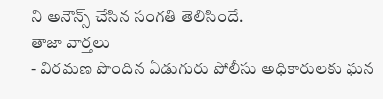ని అనౌన్స్ చేసిన సంగతి తెలిసిందే.
తాజా వార్తలు
- విరమణ పొందిన ఏడుగురు పోలీసు అధికారులకు ఘన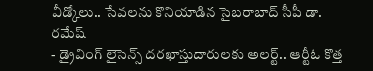వీడ్కోలు.. సేవలను కొనియాడిన సైబరాబాద్ సీపీ డా. రమేష్
- డ్రైవింగ్ లైసెన్స్ దరఖాస్తుదారులకు అలర్ట్.. ఆర్టీఓ కొత్త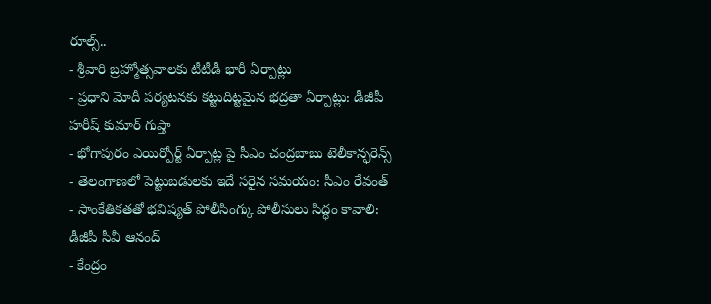రూల్స్..
- శ్రీవారి బ్రహ్మోత్సవాలకు టీటీడీ భారీ ఏర్పాట్లు
- ప్రధాని మోదీ పర్యటనకు కట్టుదిట్టమైన భద్రతా ఏర్పాట్లు: డీజీపీ హరీష్ కుమార్ గుప్తా
- భోగాపురం ఎయిర్పోర్ట్ ఏర్పాట్ల పై సీఎం చంద్రబాబు టెలీకాన్ఫరెన్స్
- తెలంగాణలో పెట్టుబడులకు ఇదే సరైన సమయం: సీఎం రేవంత్
- సాంకేతికతతో భవిష్యత్ పోలీసింగ్కు పోలీసులు సిద్ధం కావాలి: డీజీపీ సీవీ ఆనంద్
- కేంద్రం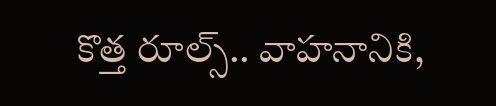కొత్త రూల్స్.. వాహనానికి,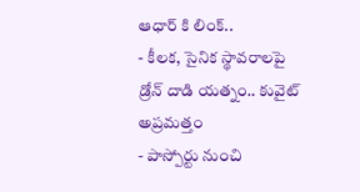ఆధార్ కి లింక్..
- కీలక, సైనిక స్థావరాలపై డ్రోన్ దాడి యత్నం.. కువైట్ అప్రమత్తం
- పాస్పోర్టు నుంచి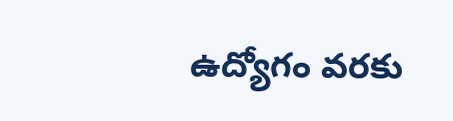ఉద్యోగం వరకు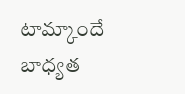టామ్కాందే బాధ్యత